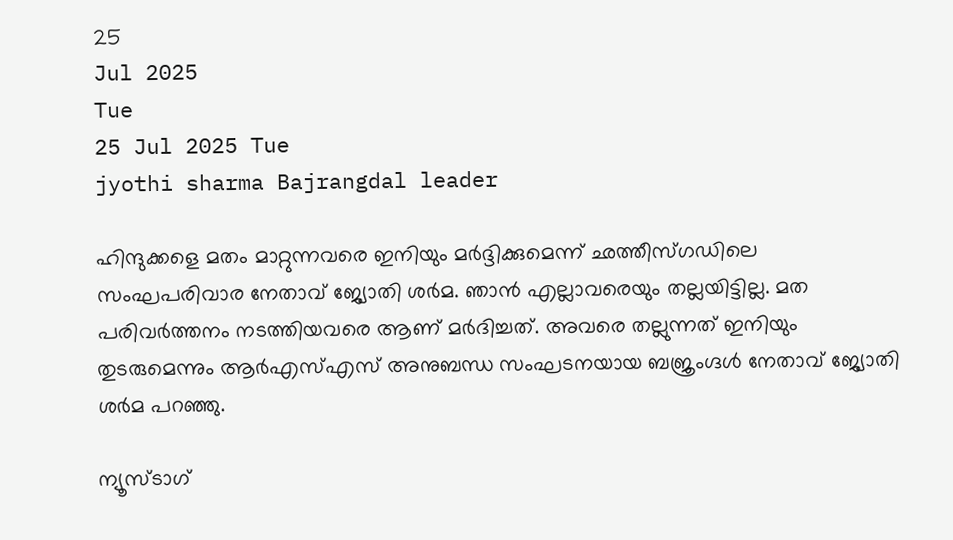25
Jul 2025
Tue
25 Jul 2025 Tue
jyothi sharma Bajrangdal leader

ഹിന്ദുക്കളെ മതം മാറ്റുന്നവരെ ഇനിയും മര്‍ദ്ദിക്കുമെന്ന് ഛത്തീസ്ഗഡിലെ സംഘപരിവാര നേതാവ് ജ്യോതി ശര്‍മ. ഞാന്‍ എല്ലാവരെയും തല്ലയിട്ടില്ല. മത പരിവര്‍ത്തനം നടത്തിയവരെ ആണ് മര്‍ദിച്ചത്. അവരെ തല്ലുന്നത് ഇനിയും തുടരുമെന്നും ആര്‍എസ്എസ് അനുബന്ധ സംഘടനയായ ബജ്രംഗ്ദള്‍ നേതാവ് ജ്യോതി ശര്‍മ പറഞ്ഞു.

ന്യൂസ്ടാഗ്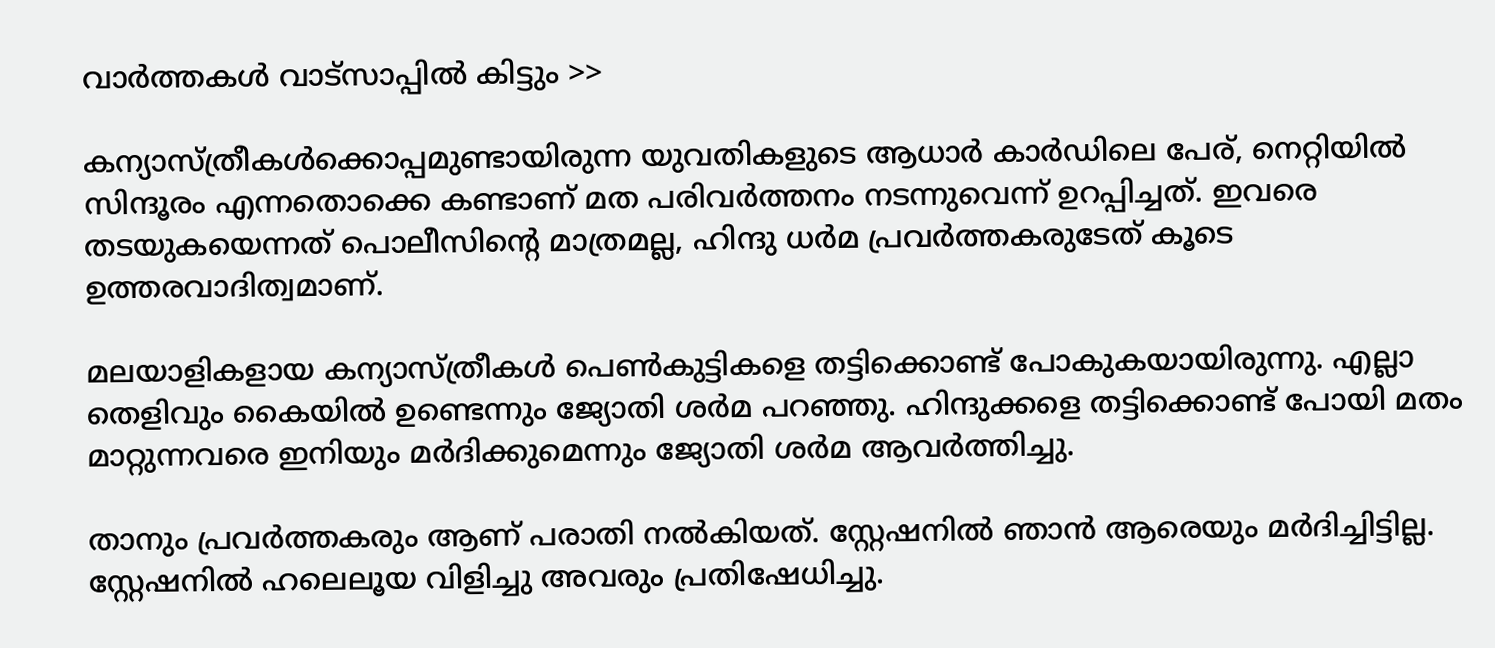വാര്‍ത്തകള്‍ വാട്‌സാപ്പില്‍ കിട്ടും >>

കന്യാസ്ത്രീകള്‍ക്കൊപ്പമുണ്ടായിരുന്ന യുവതികളുടെ ആധാര്‍ കാര്‍ഡിലെ പേര്, നെറ്റിയില്‍ സിന്ദൂരം എന്നതൊക്കെ കണ്ടാണ് മത പരിവര്‍ത്തനം നടന്നുവെന്ന് ഉറപ്പിച്ചത്. ഇവരെ തടയുകയെന്നത് പൊലീസിന്റെ മാത്രമല്ല, ഹിന്ദു ധര്‍മ പ്രവര്‍ത്തകരുടേത് കൂടെ ഉത്തരവാദിത്വമാണ്.

മലയാളികളായ കന്യാസ്ത്രീകള്‍ പെണ്‍കുട്ടികളെ തട്ടിക്കൊണ്ട് പോകുകയായിരുന്നു. എല്ലാ തെളിവും കൈയില്‍ ഉണ്ടെന്നും ജ്യോതി ശര്‍മ പറഞ്ഞു. ഹിന്ദുക്കളെ തട്ടിക്കൊണ്ട് പോയി മതം മാറ്റുന്നവരെ ഇനിയും മര്‍ദിക്കുമെന്നും ജ്യോതി ശര്‍മ ആവര്‍ത്തിച്ചു.

താനും പ്രവര്‍ത്തകരും ആണ് പരാതി നല്‍കിയത്. സ്റ്റേഷനില്‍ ഞാന്‍ ആരെയും മര്‍ദിച്ചിട്ടില്ല. സ്റ്റേഷനില്‍ ഹലെലൂയ വിളിച്ചു അവരും പ്രതിഷേധിച്ചു.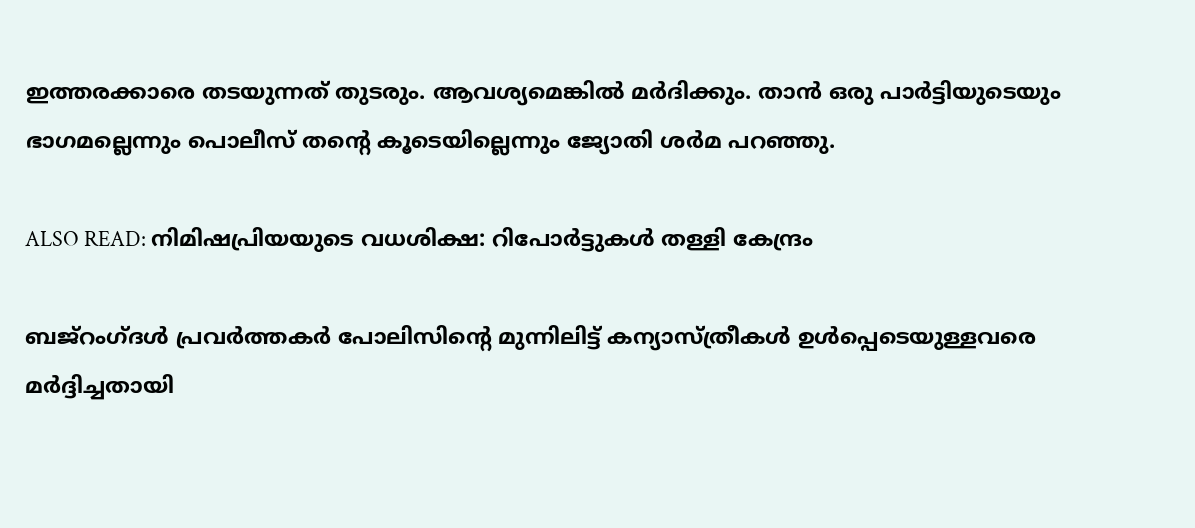ഇത്തരക്കാരെ തടയുന്നത് തുടരും. ആവശ്യമെങ്കില്‍ മര്‍ദിക്കും. താന്‍ ഒരു പാര്‍ട്ടിയുടെയും ഭാഗമല്ലെന്നും പൊലീസ് തന്റെ കൂടെയില്ലെന്നും ജ്യോതി ശര്‍മ പറഞ്ഞു.

ALSO READ: നിമിഷപ്രിയയുടെ വധശിക്ഷ: റിപോര്‍ട്ടുകള്‍ തള്ളി കേന്ദ്രം

ബജ്‌റംഗ്ദള്‍ പ്രവര്‍ത്തകര്‍ പോലിസിന്റെ മുന്നിലിട്ട് കന്യാസ്ത്രീകള്‍ ഉള്‍പ്പെടെയുള്ളവരെ മര്‍ദ്ദിച്ചതായി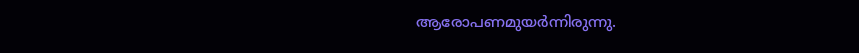ആരോപണമുയര്‍ന്നിരുന്നു.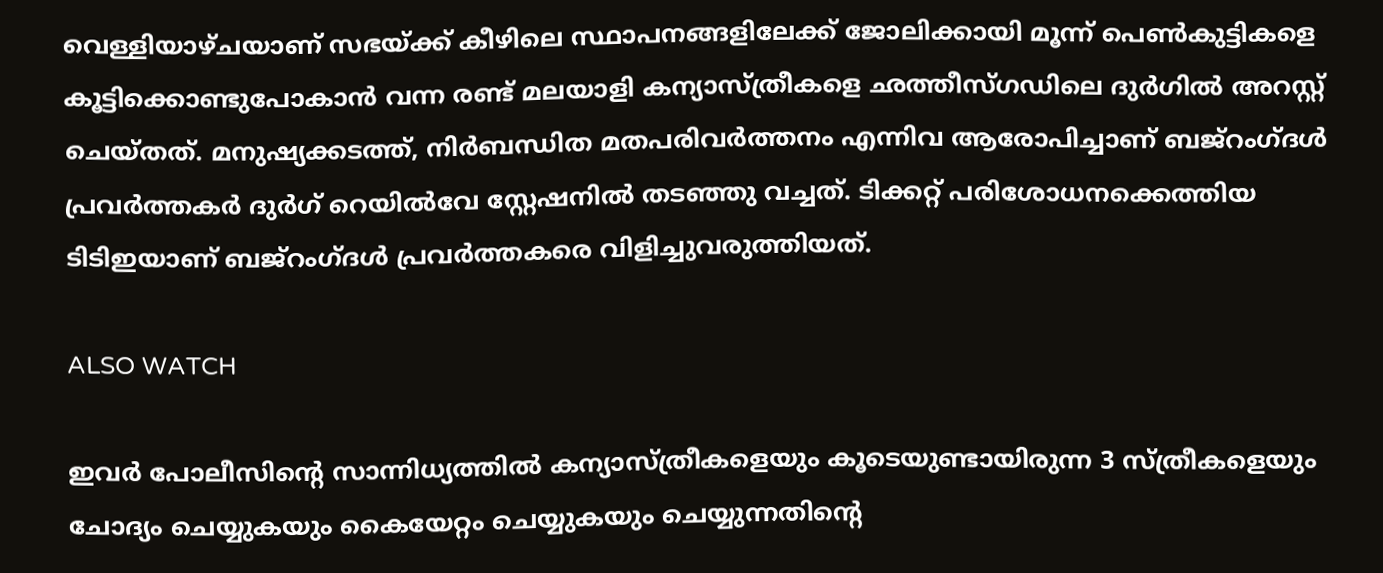വെള്ളിയാഴ്ചയാണ് സഭയ്ക്ക് കീഴിലെ സ്ഥാപനങ്ങളിലേക്ക് ജോലിക്കായി മൂന്ന് പെണ്‍കുട്ടികളെ കൂട്ടിക്കൊണ്ടുപോകാന്‍ വന്ന രണ്ട് മലയാളി കന്യാസ്ത്രീകളെ ഛത്തീസ്ഗഡിലെ ദുര്‍ഗില്‍ അറസ്റ്റ് ചെയ്തത്. മനുഷ്യക്കടത്ത്, നിര്‍ബന്ധിത മതപരിവര്‍ത്തനം എന്നിവ ആരോപിച്ചാണ് ബജ്റംഗ്ദള്‍ പ്രവര്‍ത്തകര്‍ ദുര്‍ഗ് റെയില്‍വേ സ്റ്റേഷനില്‍ തടഞ്ഞു വച്ചത്. ടിക്കറ്റ് പരിശോധനക്കെത്തിയ ടിടിഇയാണ് ബജ്റംഗ്ദള്‍ പ്രവര്‍ത്തകരെ വിളിച്ചുവരുത്തിയത്.

ALSO WATCH

ഇവര്‍ പോലീസിന്റെ സാന്നിധ്യത്തില്‍ കന്യാസ്ത്രീകളെയും കൂടെയുണ്ടായിരുന്ന 3 സ്ത്രീകളെയും ചോദ്യം ചെയ്യുകയും കൈയേറ്റം ചെയ്യുകയും ചെയ്യുന്നതിന്റെ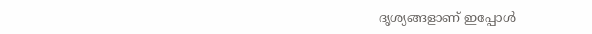ദൃശ്യങ്ങളാണ് ഇപ്പോള്‍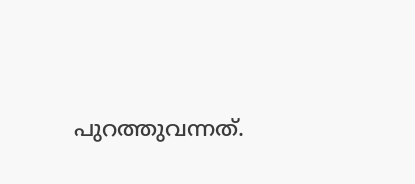പുറത്തുവന്നത്.